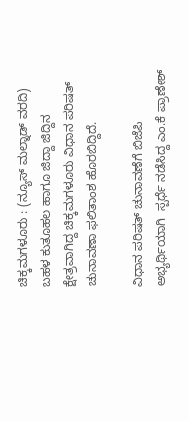ಚಿಕ್ಕಮಗಳೂರು : (ನ್ಯೂಸ್ ಮಲ್ನಾಡ್ ವರದಿ) ಬಹಳ ಕುತೂಹಲ ಹಾಗೂ ಜಿದ್ದಾ ಜಿದ್ದಿನ ಕ್ಷೇತ್ರವಾಗಿದ್ದ ಚಿಕ್ಕಮಗಳೂರು ವಿಧಾನ ಪರಿಷತ್ ಚುನಾವಣಾ ಫಲಿತಾಂಶ ಹೊರಬಿದ್ದಿದೆ.

ವಿಧಾನ ಪರಿಷತ್ ಚುನಾವಣೆಗೆ ಬಿಜೆಪಿ ಅಭ್ಯರ್ಥಿಯಾಗಿ  ಸ್ಪರ್ಧೆ ನಡೆಸಿದ್ದ ಎಂ.ಕೆ ಪ್ರಾಣೇಶ್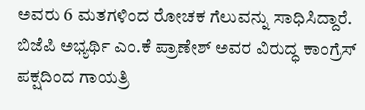ಅವರು 6 ಮತಗಳಿಂದ ರೋಚಕ ಗೆಲುವನ್ನು ಸಾಧಿಸಿದ್ದಾರೆ.  ಬಿಜೆಪಿ ಅಭ್ಯರ್ಥಿ ಎಂ.ಕೆ ಪ್ರಾಣೇಶ್ ಅವರ ವಿರುದ್ಧ ಕಾಂಗ್ರೆಸ್ ಪಕ್ಷದಿಂದ ಗಾಯತ್ರಿ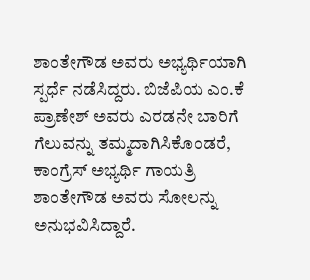ಶಾಂತೇಗೌಡ ಅವರು ಅಭ್ಯರ್ಥಿಯಾಗಿ ಸ್ಪರ್ಧೆ ನಡೆಸಿದ್ದರು. ಬಿಜೆಪಿಯ ಎಂ.ಕೆ ಪ್ರಾಣೇಶ್ ಅವರು ಎರಡನೇ ಬಾರಿಗೆ ಗೆಲುವನ್ನು ತಮ್ಮದಾಗಿಸಿಕೊಂಡರೆ, ಕಾಂಗ್ರೆಸ್ ಅಭ್ಯರ್ಥಿ ಗಾಯತ್ರಿ ಶಾಂತೇಗೌಡ ಅವರು ಸೋಲನ್ನು ಅನುಭವಿಸಿದ್ದಾರೆ.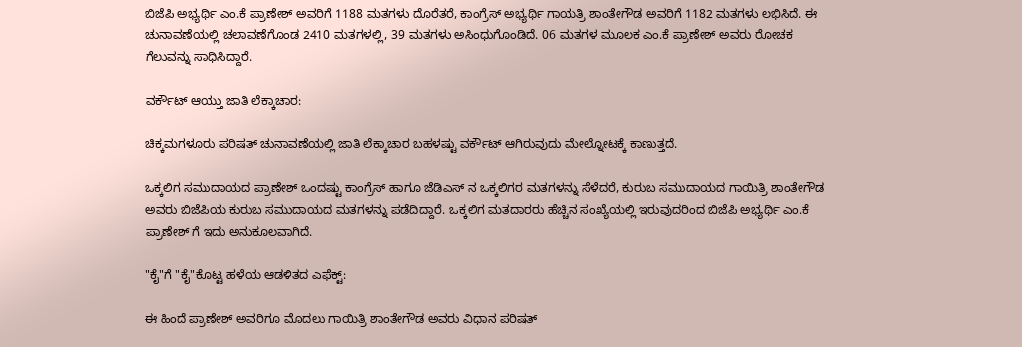ಬಿಜೆಪಿ ಅಭ್ಯರ್ಥಿ ಎಂ.ಕೆ ಪ್ರಾಣೇಶ್ ಅವರಿಗೆ 1188 ಮತಗಳು ದೊರೆತರೆ, ಕಾಂಗ್ರೆಸ್ ಅಭ್ಯರ್ಥಿ ಗಾಯತ್ರಿ ಶಾಂತೇಗೌಡ ಅವರಿಗೆ 1182 ಮತಗಳು ಲಭಿಸಿದೆ. ಈ ಚುನಾವಣೆಯಲ್ಲಿ ಚಲಾವಣೆಗೊಂಡ 2410 ಮತಗಳಲ್ಲಿ, 39 ಮತಗಳು ಅಸಿಂಧುಗೊಂಡಿದೆ. 06 ಮತಗಳ ಮೂಲಕ ಎಂ.ಕೆ ಪ್ರಾಣೇಶ್ ಅವರು ರೋಚಕ ಗೆಲುವನ್ನು ಸಾಧಿಸಿದ್ದಾರೆ.

ವರ್ಕೌಟ್ ಆಯ್ತು ಜಾತಿ ಲೆಕ್ಕಾಚಾರ:

ಚಿಕ್ಕಮಗಳೂರು ಪರಿಷತ್ ಚುನಾವಣೆಯಲ್ಲಿ ಜಾತಿ ಲೆಕ್ಕಾಚಾರ ಬಹಳಷ್ಟು ವರ್ಕೌಟ್ ಆಗಿರುವುದು ಮೇಲ್ನೋಟಕ್ಕೆ ಕಾಣುತ್ತದೆ.

ಒಕ್ಕಲಿಗ ಸಮುದಾಯದ ಪ್ರಾಣೇಶ್ ಒಂದಷ್ಟು ಕಾಂಗ್ರೆಸ್ ಹಾಗೂ ಜೆಡಿಎಸ್ ನ ಒಕ್ಕಲಿಗರ ಮತಗಳನ್ನು ಸೆಳೆದರೆ, ಕುರುಬ ಸಮುದಾಯದ ಗಾಯಿತ್ರಿ ಶಾಂತೇಗೌಡ ಅವರು ಬಿಜೆಪಿಯ ಕುರುಬ ಸಮುದಾಯದ ಮತಗಳನ್ನು ಪಡೆದಿದ್ದಾರೆ. ಒಕ್ಕಲಿಗ ಮತದಾರರು ಹೆಚ್ಚಿನ ಸಂಖ್ಯೆಯಲ್ಲಿ ಇರುವುದರಿಂದ ಬಿಜೆಪಿ ಅಭ್ಯರ್ಥಿ ಎಂ.ಕೆ ಪ್ರಾಣೇಶ್ ಗೆ ಇದು ಅನುಕೂಲವಾಗಿದೆ.

"ಕೈ"ಗೆ "ಕೈ"ಕೊಟ್ಟ ಹಳೆಯ ಆಡಳಿತದ ಎಫೆಕ್ಟ್:

ಈ ಹಿಂದೆ ಪ್ರಾಣೇಶ್ ಅವರಿಗೂ ಮೊದಲು ಗಾಯಿತ್ರಿ ಶಾಂತೇಗೌಡ ಅವರು ವಿಧಾನ ಪರಿಷತ್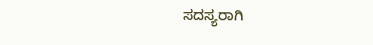ಸದಸ್ಯರಾಗಿ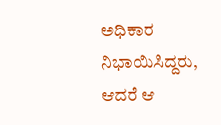ಅಧಿಕಾರ ನಿಭಾಯಿಸಿದ್ದರು, ಆದರೆ ಆ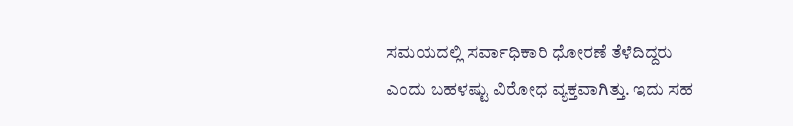ಸಮಯದಲ್ಲಿ ಸರ್ವಾಧಿಕಾರಿ ಧೋರಣೆ ತೆಳೆದಿದ್ದರು ಎಂದು ಬಹಳಷ್ಟು ವಿರೋಧ ವ್ಯಕ್ತವಾಗಿತ್ತು. ಇದು ಸಹ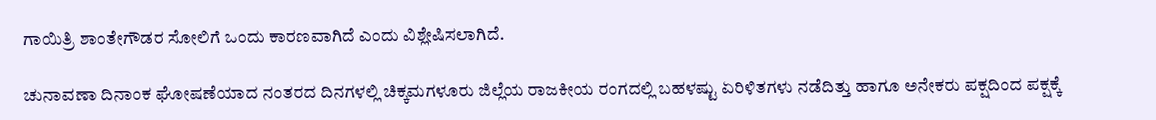ಗಾಯಿತ್ರಿ ಶಾಂತೇಗೌಡರ ಸೋಲಿಗೆ ಒಂದು ಕಾರಣವಾಗಿದೆ ಎಂದು ವಿಶ್ಲೇಷಿಸಲಾಗಿದೆ.

ಚುನಾವಣಾ ದಿನಾಂಕ ಘೋಷಣೆಯಾದ ನಂತರದ ದಿನಗಳಲ್ಲಿ ಚಿಕ್ಕಮಗಳೂರು ಜಿಲ್ಲೆಯ ರಾಜಕೀಯ ರಂಗದಲ್ಲಿ ಬಹಳಷ್ಟು ಏರಿಳಿತಗಳು ನಡೆದಿತ್ತು ಹಾಗೂ ಅನೇಕರು ಪಕ್ಷದಿಂದ ಪಕ್ಷಕ್ಕೆ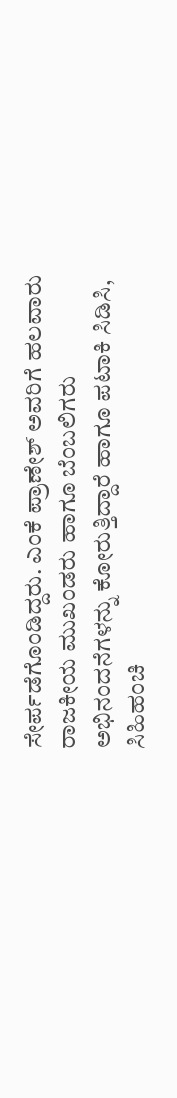ಸೇರ್ಪಡೆಗೊಂಡಿದ್ದರು. ಎಂಕೆ ಪ್ರಾಣೇಶ್ ಅವರಿಗೆ ಹಲವಾರು ರಾಜಕೀಯ ಮುಖಂಡರು ಹಾಗೂ ಬೆಂಬಲಿಗರು ಅಭಿನಂದನೆಗಳನ್ನು ಕೋರುತ್ತಿದ್ದಾರೆ ಹಾಗೂ ಪಟಾಕಿ ಸಿಡಿಸಿ, ಸಿಹಿಹಂಚಿ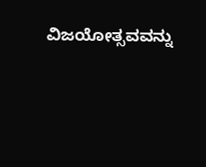ವಿಜಯೋತ್ಸವವನ್ನು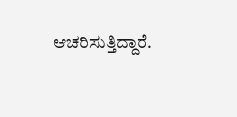ಆಚರಿಸುತ್ತಿದ್ದಾರೆ.